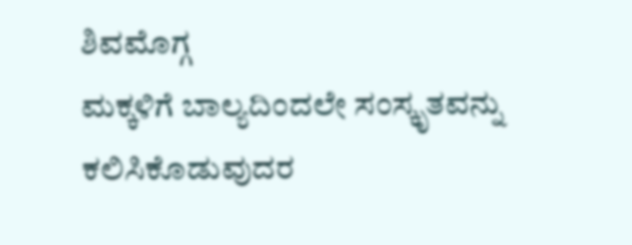ಶಿವಮೊಗ್ಗ
ಮಕ್ಕಳಿಗೆ ಬಾಲ್ಯದಿಂದಲೇ ಸಂಸ್ಕೃತವನ್ನು ಕಲಿಸಿಕೊಡುವುದರ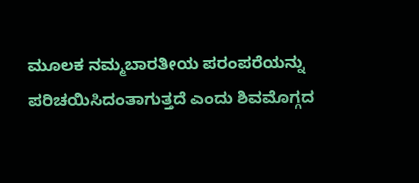ಮೂಲಕ ನಮ್ಮಬಾರತೀಯ ಪರಂಪರೆಯನ್ನು ಪರಿಚಯಿಸಿದಂತಾಗುತ್ತದೆ ಎಂದು ಶಿವಮೊಗ್ಗದ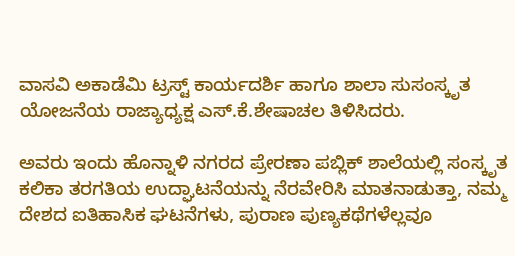ವಾಸವಿ ಅಕಾಡೆಮಿ ಟ್ರಸ್ಟ್ ಕಾರ್ಯದರ್ಶಿ ಹಾಗೂ ಶಾಲಾ ಸುಸಂಸ್ಕೃತ ಯೋಜನೆಯ ರಾಜ್ಯಾಧ್ಯಕ್ಷ ಎಸ್.ಕೆ.ಶೇಷಾಚಲ ತಿಳಿಸಿದರು.

ಅವರು ಇಂದು ಹೊನ್ನಾಳಿ ನಗರದ ಪ್ರೇರಣಾ ಪಬ್ಲಿಕ್ ಶಾಲೆಯಲ್ಲಿ ಸಂಸ್ಕೃತ ಕಲಿಕಾ ತರಗತಿಯ ಉದ್ಘಾಟನೆಯನ್ನು ನೆರವೇರಿಸಿ ಮಾತನಾಡುತ್ತಾ, ನಮ್ಮ ದೇಶದ ಐತಿಹಾಸಿಕ ಘಟನೆಗಳು, ಪುರಾಣ ಪುಣ್ಯಕಥೆಗಳೆಲ್ಲವೂ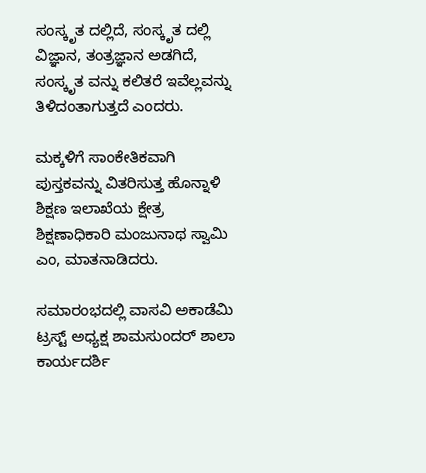ಸಂಸ್ಕೃತ ದಲ್ಲಿದೆ, ಸಂಸ್ಕೃತ ದಲ್ಲಿ ವಿಜ್ಞಾನ, ತಂತ್ರಜ್ಞಾನ ಅಡಗಿದೆ, ಸಂಸ್ಕೃತ ವನ್ನು ಕಲಿತರೆ ಇವೆಲ್ಲವನ್ನು ತಿಳಿದಂತಾಗುತ್ತದೆ ಎಂದರು.

ಮಕ್ಕಳಿಗೆ ಸಾಂಕೇತಿಕವಾಗಿ ಪುಸ್ತಕವನ್ನು ವಿತರಿಸುತ್ತ ಹೊನ್ನಾಳಿ ಶಿಕ್ಷಣ ಇಲಾಖೆಯ ಕ್ಷೇತ್ರ ಶಿಕ್ಷಣಾಧಿಕಾರಿ ಮಂಜುನಾಥ ಸ್ವಾಮಿ ಎಂ, ಮಾತನಾಡಿದರು.

ಸಮಾರಂಭದಲ್ಲಿ ವಾಸವಿ ಅಕಾಡೆಮಿ ಟ್ರಸ್ಟ್ ಅಧ್ಯಕ್ಷ ಶಾಮಸುಂದರ್ ಶಾಲಾ ಕಾರ್ಯದರ್ಶಿ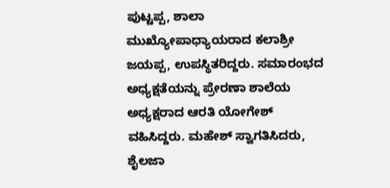ಪುಟ್ಟಪ್ಪ, ಶಾಲಾ ಮುಖ್ಯೋಪಾಧ್ಯಾಯರಾದ ಕಲಾಶ್ರೀ ಜಯಪ್ಪ, ಉಪಸ್ಥಿತರಿದ್ದರು. ಸಮಾರಂಭದ ಅಧ್ಯಕ್ಷತೆಯನ್ನು ಪ್ರೇರಣಾ ಶಾಲೆಯ ಅಧ್ಯಕ್ಷರಾದ ಆರತಿ ಯೋಗೇಶ್ ವಹಿಸಿದ್ದರು. ಮಹೇಶ್ ಸ್ವಾಗತಿಸಿದರು, ಶೈಲಜಾ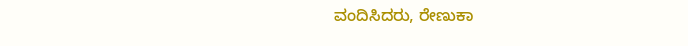ವಂದಿಸಿದರು, ರೇಣುಕಾ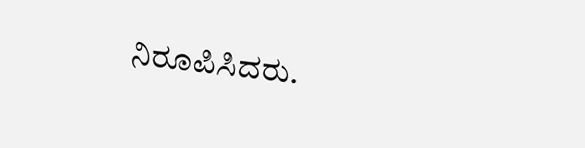ನಿರೂಪಿಸಿದರು.